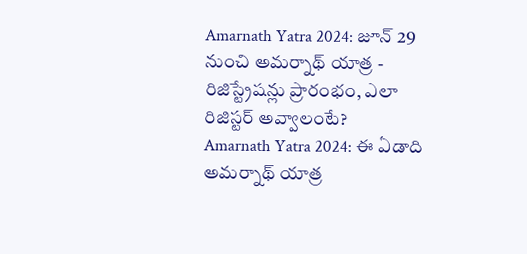Amarnath Yatra 2024: జూన్ 29 నుంచి అమర్నాథ్ యాత్ర - రిజిస్ట్రేషన్లు ప్రారంభం, ఎలా రిజిస్టర్ అవ్వాలంటే?
Amarnath Yatra 2024: ఈ ఏడాది అమర్నాథ్ యాత్ర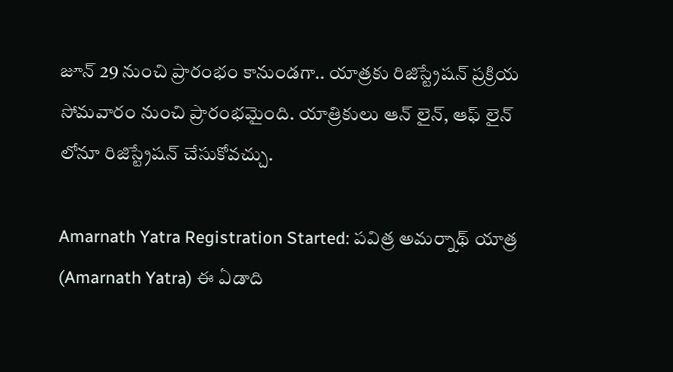జూన్ 29 నుంచి ప్రారంభం కానుండగా.. యాత్రకు రిజిస్ట్రేషన్ ప్రక్రియ సోమవారం నుంచి ప్రారంభమైంది. యాత్రికులు ఆన్ లైన్, ఆఫ్ లైన్ లోనూ రిజిస్ట్రేషన్ చేసుకోవచ్చు.

Amarnath Yatra Registration Started: పవిత్ర అమర్నాథ్ యాత్ర (Amarnath Yatra) ఈ ఏడాది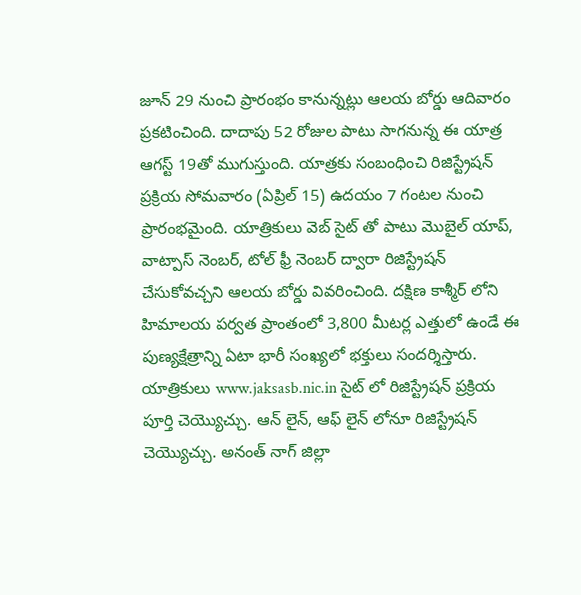జూన్ 29 నుంచి ప్రారంభం కానున్నట్లు ఆలయ బోర్డు ఆదివారం ప్రకటించింది. దాదాపు 52 రోజుల పాటు సాగనున్న ఈ యాత్ర ఆగస్ట్ 19తో ముగుస్తుంది. యాత్రకు సంబంధించి రిజిస్ట్రేషన్ ప్రక్రియ సోమవారం (ఏప్రిల్ 15) ఉదయం 7 గంటల నుంచి ప్రారంభమైంది. యాత్రికులు వెబ్ సైట్ తో పాటు మొబైల్ యాప్, వాట్పాస్ నెంబర్, టోల్ ఫ్రీ నెంబర్ ద్వారా రిజిస్ట్రేషన్ చేసుకోవచ్చని ఆలయ బోర్డు వివరించింది. దక్షిణ కాశ్మీర్ లోని హిమాలయ పర్వత ప్రాంతంలో 3,800 మీటర్ల ఎత్తులో ఉండే ఈ పుణ్యక్షేత్రాన్ని ఏటా భారీ సంఖ్యలో భక్తులు సందర్శిస్తారు. యాత్రికులు www.jaksasb.nic.in సైట్ లో రిజిస్ట్రేషన్ ప్రక్రియ పూర్తి చెయ్యొచ్చు. ఆన్ లైన్, ఆఫ్ లైన్ లోనూ రిజిస్ట్రేషన్ చెయ్యొచ్చు. అనంత్ నాగ్ జిల్లా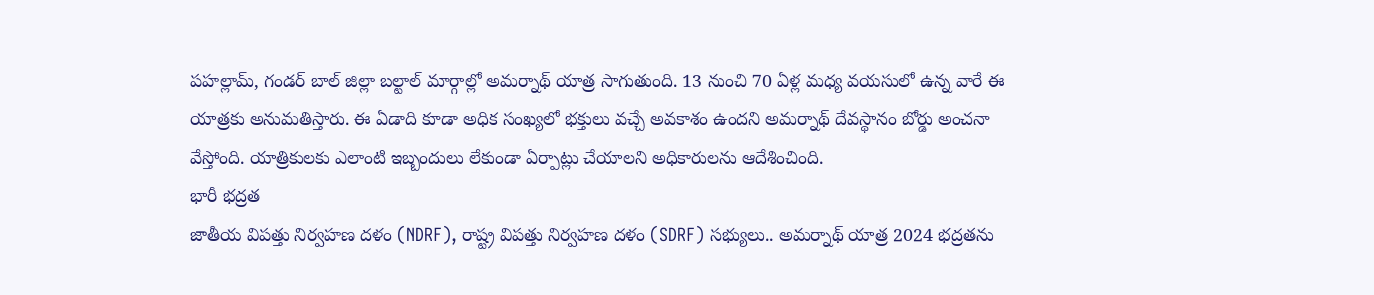పహల్లామ్, గండర్ బాల్ జిల్లా బల్టాల్ మార్గాల్లో అమర్నాథ్ యాత్ర సాగుతుంది. 13 నుంచి 70 ఏళ్ల మధ్య వయసులో ఉన్న వారే ఈ యాత్రకు అనుమతిస్తారు. ఈ ఏడాది కూడా అధిక సంఖ్యలో భక్తులు వచ్చే అవకాశం ఉందని అమర్నాథ్ దేవస్థానం బోర్డు అంచనా వేస్తోంది. యాత్రికులకు ఎలాంటి ఇబ్బందులు లేకుండా ఏర్పాట్లు చేయాలని అధికారులను ఆదేశించింది.
భారీ భద్రత
జాతీయ విపత్తు నిర్వహణ దళం (NDRF), రాష్ట్ర విపత్తు నిర్వహణ దళం (SDRF) సభ్యులు.. అమర్నాథ్ యాత్ర 2024 భద్రతను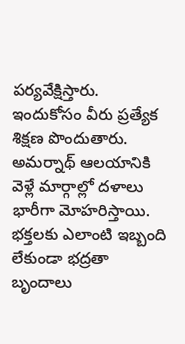పర్యవేక్షిస్తారు. ఇందుకోసం వీరు ప్రత్యేక శిక్షణ పొందుతారు. అమర్నాథ్ ఆలయానికి వెళ్లే మార్గాల్లో దళాలు భారీగా మోహరిస్తాయి. భక్తలకు ఎలాంటి ఇబ్బంది లేకుండా భద్రతా బృందాలు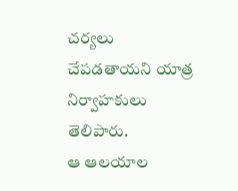చర్యలు చేపడతాయని యాత్ర నిర్వాహకులు తెలిపారు.
ఆ ఆలయాల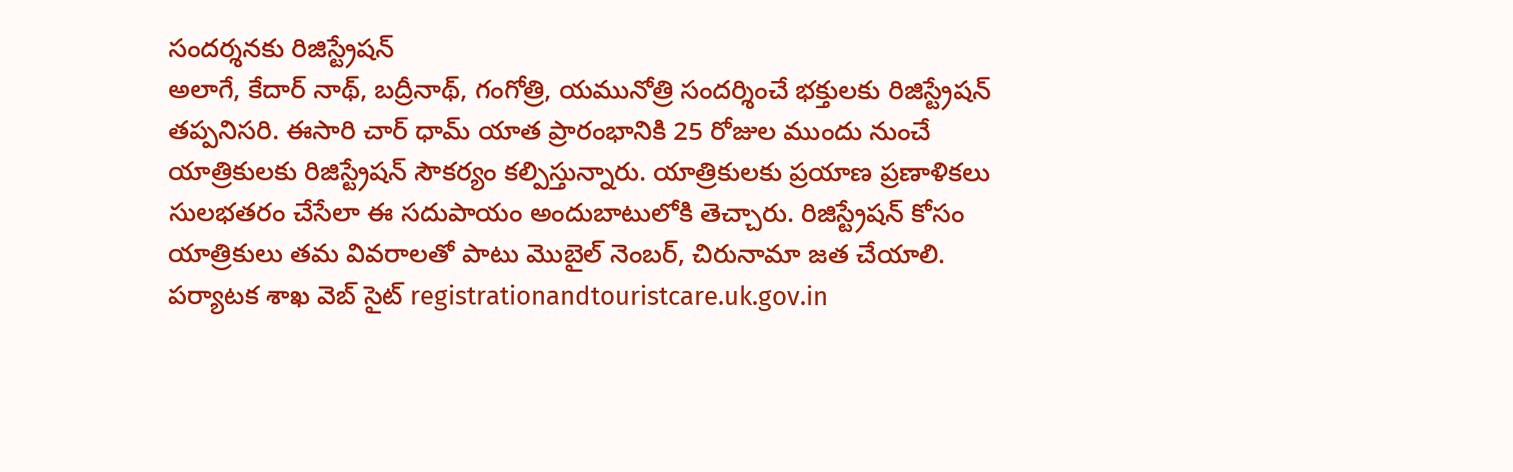సందర్శనకు రిజిస్ట్రేషన్
అలాగే, కేదార్ నాథ్, బద్రీనాథ్, గంగోత్రి, యమునోత్రి సందర్శించే భక్తులకు రిజిస్ట్రేషన్ తప్పనిసరి. ఈసారి చార్ ధామ్ యాత ప్రారంభానికి 25 రోజుల ముందు నుంచే యాత్రికులకు రిజిస్ట్రేషన్ సౌకర్యం కల్పిస్తున్నారు. యాత్రికులకు ప్రయాణ ప్రణాళికలు సులభతరం చేసేలా ఈ సదుపాయం అందుబాటులోకి తెచ్చారు. రిజిస్ట్రేషన్ కోసం యాత్రికులు తమ వివరాలతో పాటు మొబైల్ నెంబర్, చిరునామా జత చేయాలి. పర్యాటక శాఖ వెబ్ సైట్ registrationandtouristcare.uk.gov.in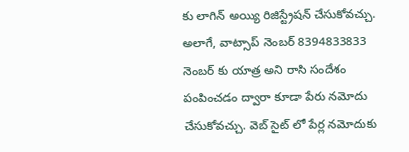కు లాగిన్ అయ్యి రిజిస్ట్రేషన్ చేసుకోవచ్చు. అలాగే, వాట్సాప్ నెంబర్ 8394833833 నెంబర్ కు యాత్ర అని రాసి సందేశం పంపించడం ద్వారా కూడా పేరు నమోదు చేసుకోవచ్చు. వెబ్ సైట్ లో పేర్ల నమోదుకు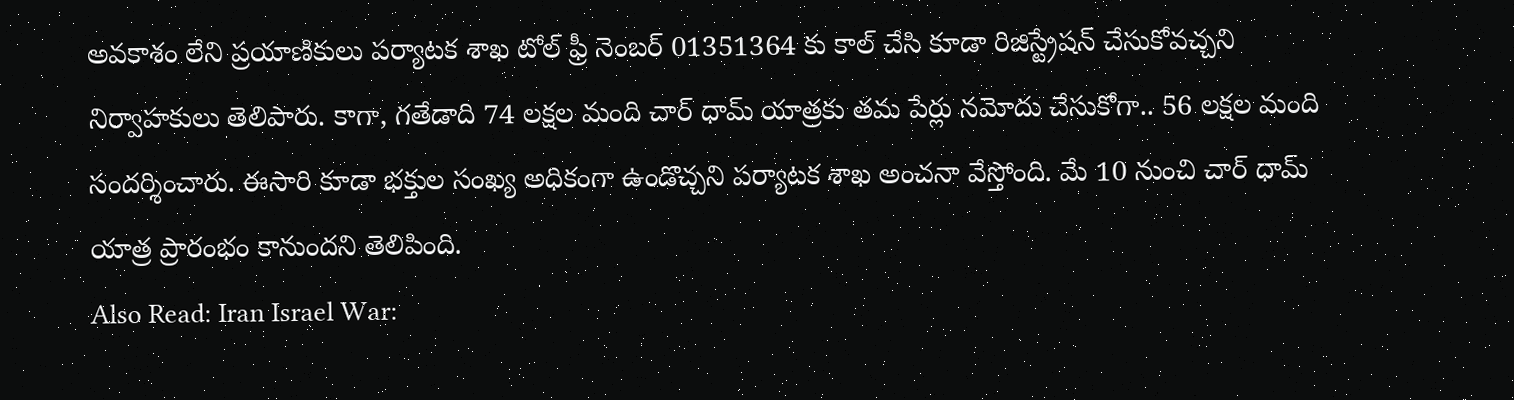అవకాశం లేని ప్రయాణికులు పర్యాటక శాఖ టోల్ ఫ్రీ నెంబర్ 01351364 కు కాల్ చేసి కూడా రిజిస్ట్రేషన్ చేసుకోవచ్చని నిర్వాహకులు తెలిపారు. కాగా, గతేడాది 74 లక్షల మంది చార్ ధామ్ యాత్రకు తమ పేర్లు నమోదు చేసుకోగా.. 56 లక్షల మంది సందర్శించారు. ఈసారి కూడా భక్తుల సంఖ్య అధికంగా ఉండొచ్చని పర్యాటక శాఖ అంచనా వేస్తోంది. మే 10 నుంచి చార్ ధామ్ యాత్ర ప్రారంభం కానుందని తెలిపింది.
Also Read: Iran Israel War: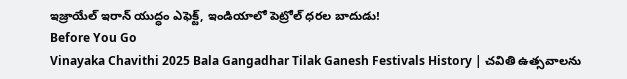ఇజ్రాయేల్ ఇరాన్ యుద్ధం ఎఫెక్ట్, ఇండియాలో పెట్రోల్ ధరల బాదుడు!
Before You Go
Vinayaka Chavithi 2025 Bala Gangadhar Tilak Ganesh Festivals History | చవితి ఉత్సవాలను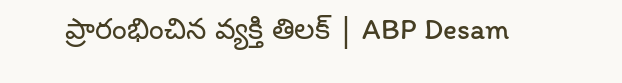ప్రారంభించిన వ్యక్తి తిలక్ | ABP Desam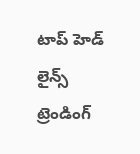టాప్ హెడ్ లైన్స్
ట్రెండింగ్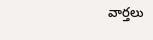వార్తలు